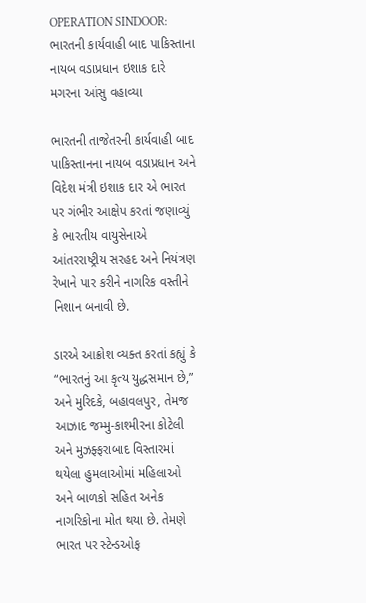OPERATION SINDOOR: ભારતની કાર્યવાહી બાદ પાકિસ્તાના નાયબ વડાપ્રધાન ઇશાક દારે મગરના આંસુ વહાવ્યા

ભારતની તાજેતરની કાર્યવાહી બાદ પાકિસ્તાનના નાયબ વડાપ્રધાન અને વિદેશ મંત્રી ઇશાક દાર એ ભારત પર ગંભીર આક્ષેપ કરતાં જણાવ્યું કે ભારતીય વાયુસેનાએ આંતરરાષ્ટ્રીય સરહદ અને નિયંત્રણ રેખાને પાર કરીને નાગરિક વસ્તીને નિશાન બનાવી છે.

ડારએ આક્રોશ વ્યક્ત કરતાં કહ્યું કે “ભારતનું આ કૃત્ય યુદ્ધસમાન છે,” અને મુરિદકે, બહાવલપુર, તેમજ આઝાદ જમ્મુ-કાશ્મીરના કોટેલી અને મુઝફ્ફરાબાદ વિસ્તારમાં થયેલા હુમલાઓમાં મહિલાઓ અને બાળકો સહિત અનેક નાગરિકોના મોત થયા છે. તેમણે ભારત પર સ્ટેન્ડઓફ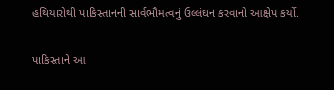હથિયારોથી પાકિસ્તાનની સાર્વભૌમત્વનું ઉલ્લંઘન કરવાનો આક્ષેપ કર્યો.

પાકિસ્તાને આ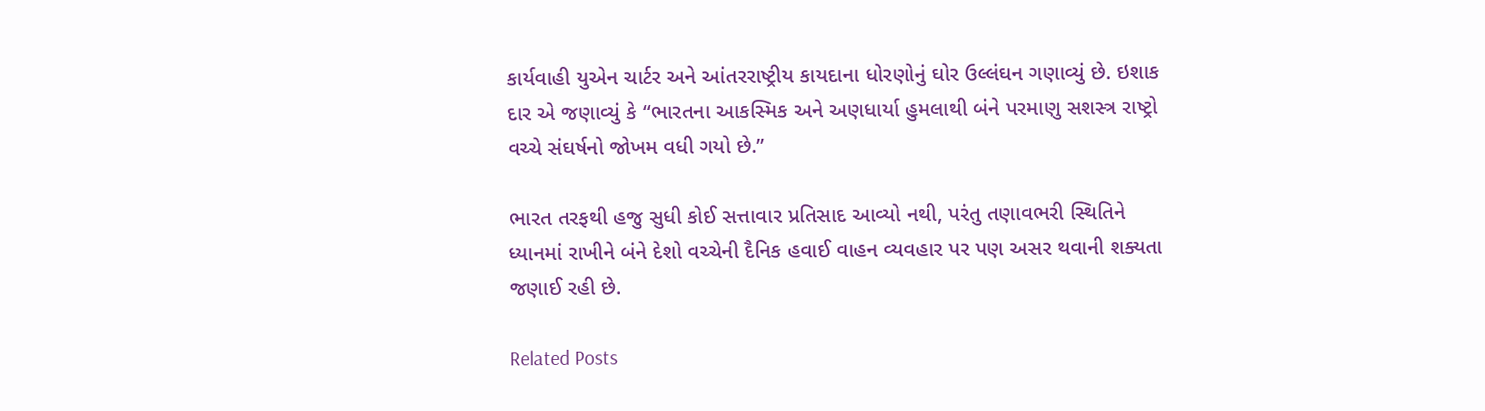કાર્યવાહી યુએન ચાર્ટર અને આંતરરાષ્ટ્રીય કાયદાના ધોરણોનું ઘોર ઉલ્લંઘન ગણાવ્યું છે. ઇશાક દાર એ જણાવ્યું કે “ભારતના આકસ્મિક અને અણધાર્યા હુમલાથી બંને પરમાણુ સશસ્ત્ર રાષ્ટ્રો વચ્ચે સંઘર્ષનો જોખમ વધી ગયો છે.”

ભારત તરફથી હજુ સુધી કોઈ સત્તાવાર પ્રતિસાદ આવ્યો નથી, પરંતુ તણાવભરી સ્થિતિને ધ્યાનમાં રાખીને બંને દેશો વચ્ચેની દૈનિક હવાઈ વાહન વ્યવહાર પર પણ અસર થવાની શક્યતા જણાઈ રહી છે.

Related Posts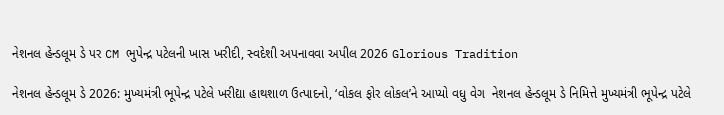નેશનલ હેન્ડલૂમ ડે પર CM ભુપેન્દ્ર પટેલની ખાસ ખરીદી, સ્વદેશી અપનાવવા અપીલ 2026 Glorious Tradition

નેશનલ હેન્ડલૂમ ડે 2026: મુખ્યમંત્રી ભૂપેન્દ્ર પટેલે ખરીદ્યા હાથશાળ ઉત્પાદનો, ‘વોકલ ફોર લોકલ’ને આપ્યો વધુ વેગ  નેશનલ હેન્ડલૂમ ડે નિમિત્તે મુખ્યમંત્રી ભૂપેન્દ્ર પટેલે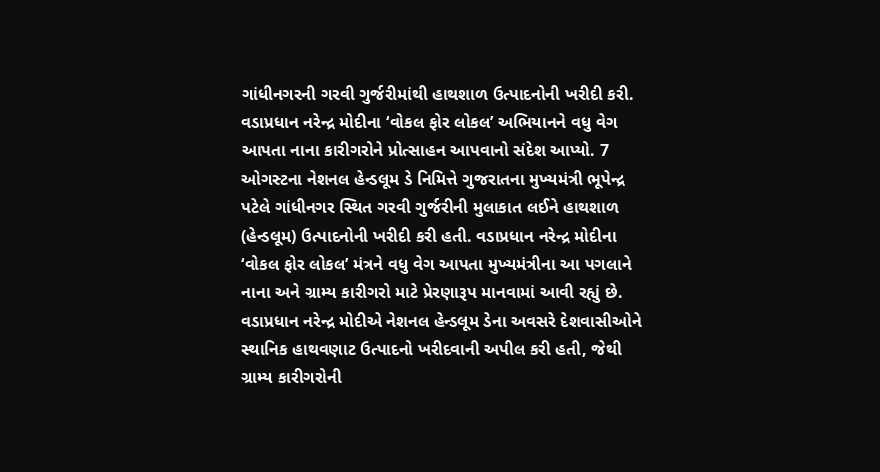ગાંધીનગરની ગરવી ગુર્જરીમાંથી હાથશાળ ઉત્પાદનોની ખરીદી કરી. વડાપ્રધાન નરેન્દ્ર મોદીના ‘વોકલ ફોર લોકલ’ અભિયાનને વધુ વેગ આપતા નાના કારીગરોને પ્રોત્સાહન આપવાનો સંદેશ આપ્યો. 7 ઓગસ્ટના નેશનલ હેન્ડલૂમ ડે નિમિત્તે ગુજરાતના મુખ્યમંત્રી ભૂપેન્દ્ર પટેલે ગાંધીનગર સ્થિત ગરવી ગુર્જરીની મુલાકાત લઈને હાથશાળ (હેન્ડલૂમ) ઉત્પાદનોની ખરીદી કરી હતી. વડાપ્રધાન નરેન્દ્ર મોદીના ‘વોકલ ફોર લોકલ’ મંત્રને વધુ વેગ આપતા મુખ્યમંત્રીના આ પગલાને નાના અને ગ્રામ્ય કારીગરો માટે પ્રેરણારૂપ માનવામાં આવી રહ્યું છે. વડાપ્રધાન નરેન્દ્ર મોદીએ નેશનલ હેન્ડલૂમ ડેના અવસરે દેશવાસીઓને સ્થાનિક હાથવણાટ ઉત્પાદનો ખરીદવાની અપીલ કરી હતી, જેથી ગ્રામ્ય કારીગરોની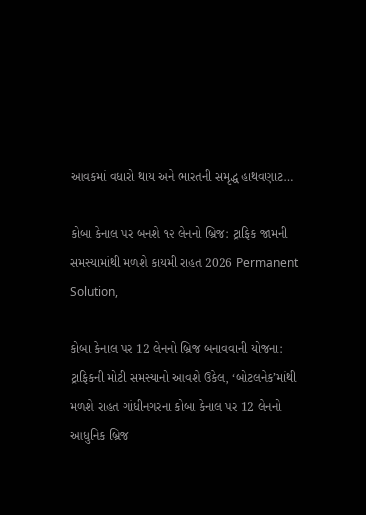આવકમાં વધારો થાય અને ભારતની સમૃદ્ધ હાથવણાટ…

કોબા કેનાલ પર બનશે ૧૨ લેનનો બ્રિજ: ટ્રાફિક જામની સમસ્યામાંથી મળશે કાયમી રાહત 2026 Permanent Solution,

કોબા કેનાલ પર 12 લેનનો બ્રિજ બનાવવાની યોજના: ટ્રાફિકની મોટી સમસ્યાનો આવશે ઉકેલ, ‘બોટલનેક’માંથી મળશે રાહત ગાંધીનગરના કોબા કેનાલ પર 12 લેનનો આધુનિક બ્રિજ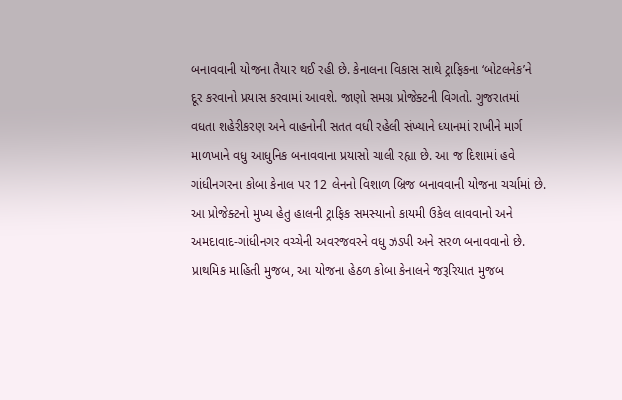બનાવવાની યોજના તૈયાર થઈ રહી છે. કેનાલના વિકાસ સાથે ટ્રાફિકના ‘બોટલનેક’ને દૂર કરવાનો પ્રયાસ કરવામાં આવશે. જાણો સમગ્ર પ્રોજેક્ટની વિગતો. ગુજરાતમાં વધતા શહેરીકરણ અને વાહનોની સતત વધી રહેલી સંખ્યાને ધ્યાનમાં રાખીને માર્ગ માળખાને વધુ આધુનિક બનાવવાના પ્રયાસો ચાલી રહ્યા છે. આ જ દિશામાં હવે ગાંધીનગરના કોબા કેનાલ પર 12 લેનનો વિશાળ બ્રિજ બનાવવાની યોજના ચર્ચામાં છે. આ પ્રોજેક્ટનો મુખ્ય હેતુ હાલની ટ્રાફિક સમસ્યાનો કાયમી ઉકેલ લાવવાનો અને અમદાવાદ-ગાંધીનગર વચ્ચેની અવરજવરને વધુ ઝડપી અને સરળ બનાવવાનો છે. પ્રાથમિક માહિતી મુજબ, આ યોજના હેઠળ કોબા કેનાલને જરૂરિયાત મુજબ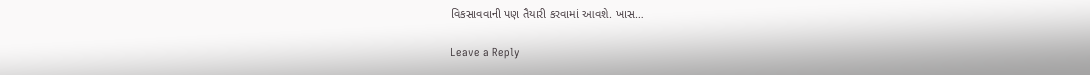વિકસાવવાની પણ તૈયારી કરવામાં આવશે. ખાસ…

Leave a Reply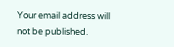Your email address will not be published.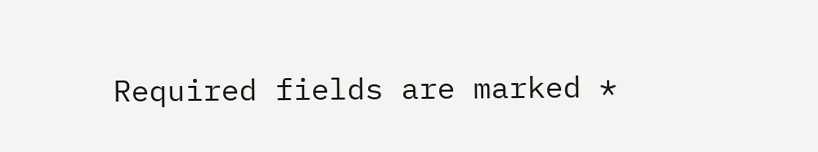Required fields are marked *